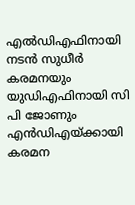എൽഡിഎഫിനായി നടൻ സുധീർ കരമനയും യുഡിഎഫിനായി സി പി ജോണും എൻഡിഎയ്ക്കായി കരമന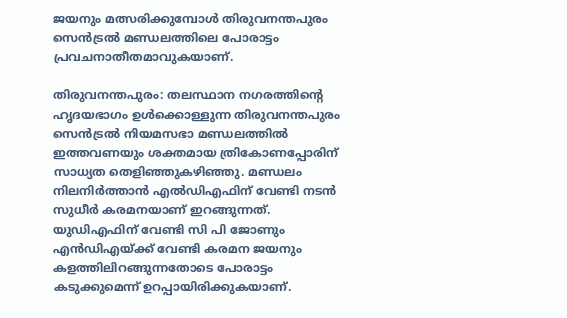ജയനും മത്സരിക്കുമ്പോൾ തിരുവനന്തപുരം സെൻട്രൽ മണ്ഡലത്തിലെ പോരാട്ടം പ്രവചനാതീതമാവുകയാണ്.

തിരുവനന്തപുരം: തലസ്ഥാന നഗരത്തിന്റെ ഹൃദയഭാഗം ഉൾക്കൊള്ളുന്ന തിരുവനന്തപുരം സെൻട്രൽ നിയമസഭാ മണ്ഡലത്തിൽ ഇത്തവണയും ശക്തമായ ത്രികോണപ്പോരിന് സാധ്യത തെളിഞ്ഞുകഴിഞ്ഞു. മണ്ഡലം നിലനിര്‍ത്താൻ എൽഡിഎഫിന് വേണ്ടി നടൻ സുധീര്‍ കരമനയാണ് ഇറങ്ങുന്നത്. യുഡിഎഫിന് വേണ്ടി സി പി ജോണും എൻഡിഎയ്ക്ക് വേണ്ടി കരമന ജയനും കളത്തിലിറങ്ങുന്നതോടെ പോരാട്ടം കടുക്കുമെന്ന് ഉറപ്പായിരിക്കുകയാണ്.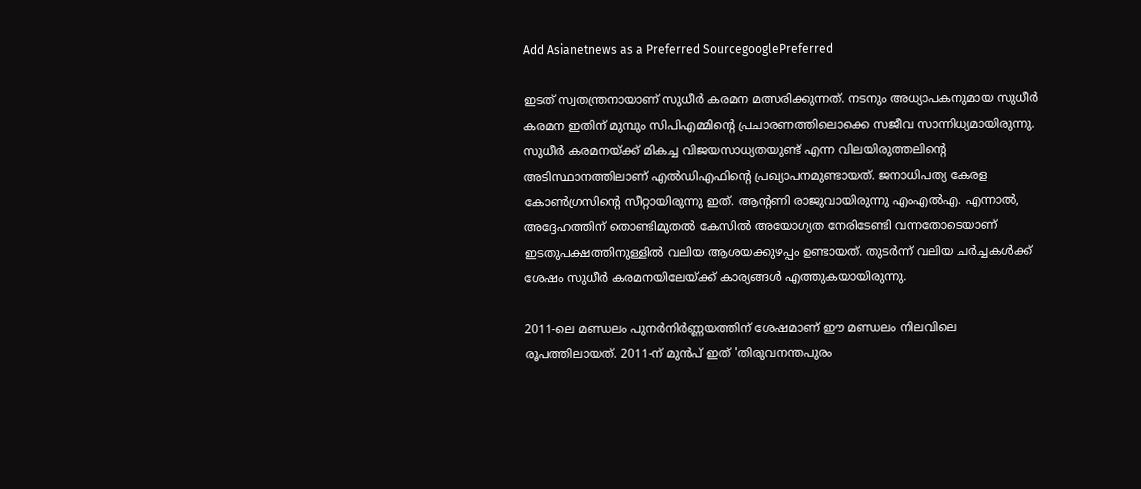Add Asianetnews as a Preferred SourcegooglePreferred

ഇടത് സ്വതന്ത്രനായാണ് സുധീര്‍ കരമന മത്സരിക്കുന്നത്. നടനും അധ്യാപകനുമായ സുധീര്‍ കരമന ഇതിന് മുമ്പും സിപിഎമ്മിന്റെ പ്രചാരണത്തിലൊക്കെ സജീവ സാന്നിധ്യമായിരുന്നു. സുധീര്‍ കരമനയ്ക്ക് മികച്ച വിജയസാധ്യതയുണ്ട് എന്ന വിലയിരുത്തലിന്റെ അടിസ്ഥാനത്തിലാണ് എൽഡിഎഫിന്റെ പ്രഖ്യാപനമുണ്ടായത്. ജനാധിപത്യ കേരള കോൺഗ്രസിന്റെ സീറ്റായിരുന്നു ഇത്. ആന്‍റണി രാജുവായിരുന്നു എംഎൽഎ. എന്നാൽ, അദ്ദേഹത്തിന് തൊണ്ടിമുതൽ കേസിൽ അയോഗ്യത നേരിടേണ്ടി വന്നതോടെയാണ് ഇടതുപക്ഷത്തിനുള്ളിൽ വലിയ ആശയക്കുഴപ്പം ഉണ്ടായത്. തുടര്‍ന്ന് വലിയ ചര്‍ച്ചകൾക്ക് ശേഷം സുധീര്‍ കരമനയിലേയ്ക്ക് കാര്യങ്ങൾ എത്തുകയായിരുന്നു.

2011-ലെ മണ്ഡലം പുനർനിർണ്ണയത്തിന് ശേഷമാണ് ഈ മണ്ഡലം നിലവിലെ രൂപത്തിലായത്. 2011-ന് മുൻപ് ഇത് 'തിരുവനന്തപുരം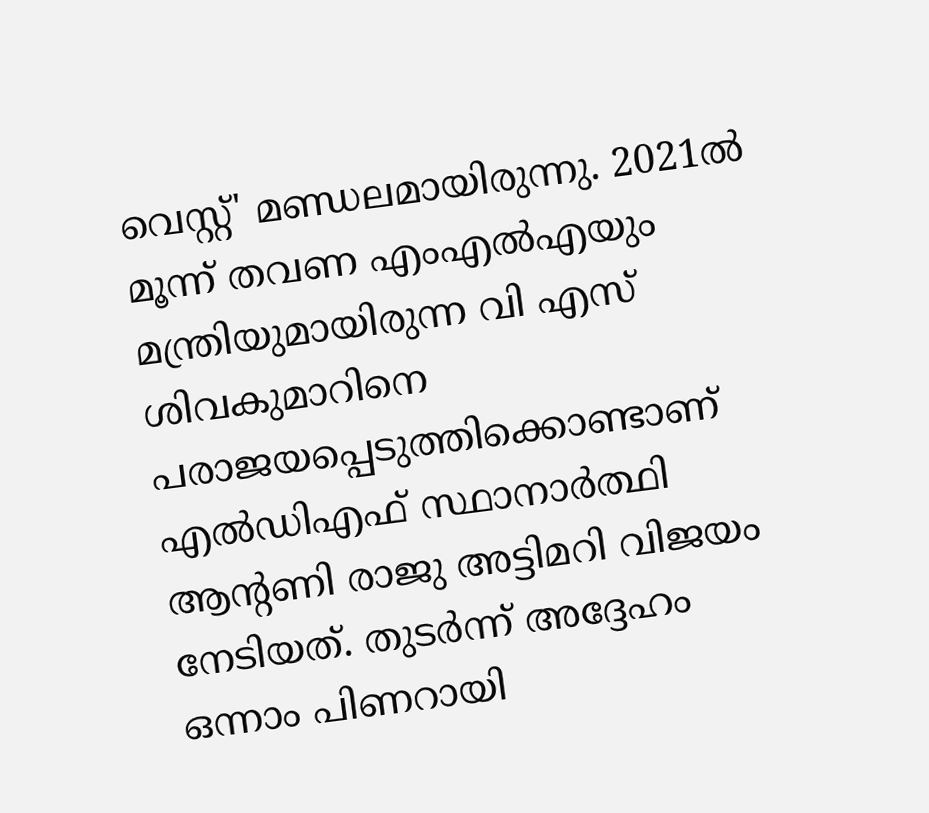വെസ്റ്റ്' മണ്ഡലമായിരുന്നു. 2021ൽ മൂന്ന് തവണ എംഎൽഎയും മന്ത്രിയുമായിരുന്ന വി എസ് ശിവകുമാറിനെ പരാജയപ്പെടുത്തിക്കൊണ്ടാണ് എൽഡിഎഫ് സ്ഥാനാർത്ഥി ആന്റണി രാജു അട്ടിമറി വിജയം നേടിയത്. തുടർന്ന് അദ്ദേഹം ഒന്നാം പിണറായി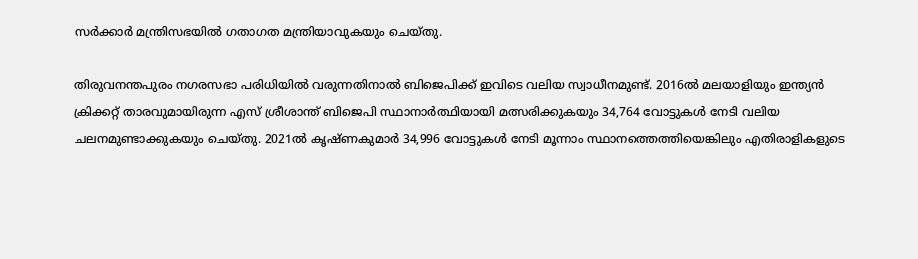സർക്കാർ മന്ത്രിസഭയിൽ ഗതാഗത മന്ത്രിയാവുകയും ചെയ്തു.

തിരുവനന്തപുരം നഗരസഭാ പരിധിയിൽ വരുന്നതിനാൽ ബിജെപിക്ക് ഇവിടെ വലിയ സ്വാധീനമുണ്ട്. 2016ൽ മലയാളിയും ഇന്ത്യൻ ക്രിക്കറ്റ് താരവുമായിരുന്ന എസ് ശ്രീശാന്ത് ബിജെപി സ്ഥാനാർത്ഥിയായി മത്സരിക്കുകയും 34,764 വോട്ടുകൾ നേടി വലിയ ചലനമുണ്ടാക്കുകയും ചെയ്തു. 2021ൽ കൃഷ്ണകുമാർ 34,996 വോട്ടുകൾ നേടി മൂന്നാം സ്ഥാനത്തെത്തിയെങ്കിലും എതിരാളികളുടെ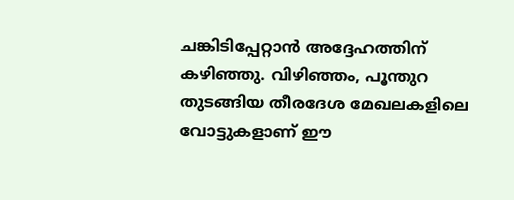ചങ്കിടിപ്പേറ്റാൻ അദ്ദേഹത്തിന് കഴിഞ്ഞു. വിഴിഞ്ഞം, പൂന്തുറ തുടങ്ങിയ തീരദേശ മേഖലകളിലെ വോട്ടുകളാണ് ഈ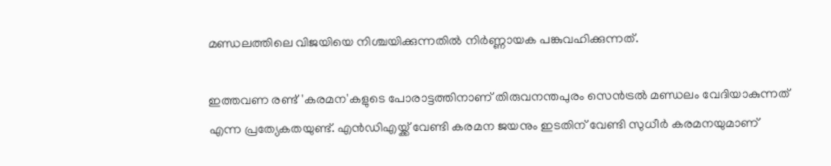മണ്ഡലത്തിലെ വിജയിയെ നിശ്ചയിക്കുന്നതിൽ നിർണ്ണായക പങ്കുവഹിക്കുന്നത്.

ഇത്തവണ രണ്ട് 'കരമന'കളുടെ പോരാട്ടത്തിനാണ് തിരുവനന്തപുരം സെൻട്രൽ മണ്ഡലം വേദിയാകുന്നത് എന്ന പ്രത്യേകതയുണ്ട്. എൻഡിഎയ്ക്ക് വേണ്ടി കരമന ജയനും ഇടതിന് വേണ്ടി സുധീർ കരമനയുമാണ്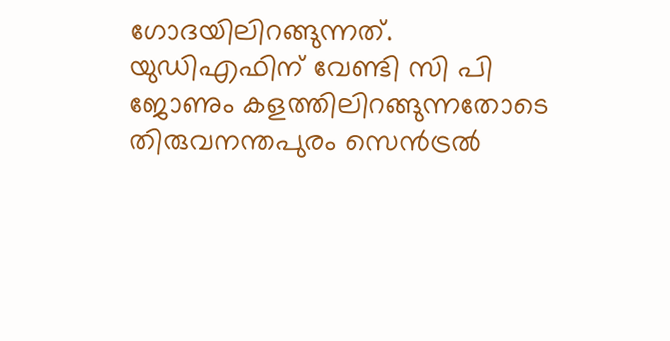ഗോദയിലിറങ്ങുന്നത്. യുഡിഎഫിന് വേണ്ടി സി പി ജോണും കളത്തിലിറങ്ങുന്നതോടെ തിരുവനന്തപുരം സെൻട്രൽ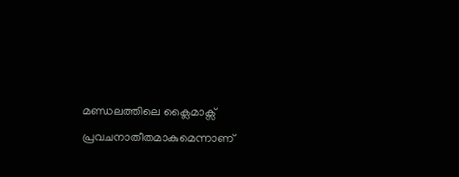മണ്ഡലത്തിലെ ക്ലൈമാക്സ് പ്രവചനാതീതമാകുമെന്നാണ്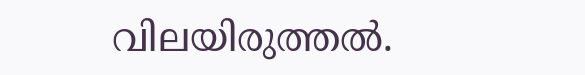വിലയിരുത്തൽ.